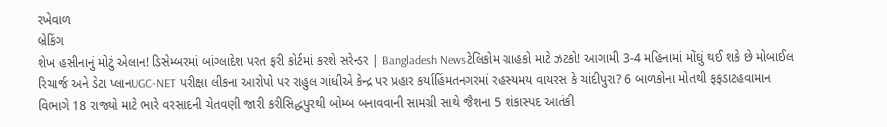રખેવાળ
બ્રેકિંગ
શેખ હસીનાનું મોટું એલાન! ડિસેમ્બરમાં બાંગ્લાદેશ પરત ફરી કોર્ટમાં કરશે સરેન્ડર | Bangladesh Newsટેલિકોમ ગ્રાહકો માટે ઝટકો! આગામી 3-4 મહિનામાં મોંઘું થઈ શકે છે મોબાઈલ રિચાર્જ અને ડેટા પ્લાનUGC-NET પરીક્ષા લીકના આરોપો પર રાહુલ ગાંધીએ કેન્દ્ર પર પ્રહાર કર્યાહિંમતનગરમાં રહસ્યમય વાયરસ કે ચાંદીપુરા? 6 બાળકોના મોતથી ફફડાટહવામાન વિભાગે 18 રાજ્યો માટે ભારે વરસાદની ચેતવણી જારી કરીસિદ્ધપુરથી બોમ્બ બનાવવાની સામગ્રી સાથે જૈશના 5 શંકાસ્પદ આતંકી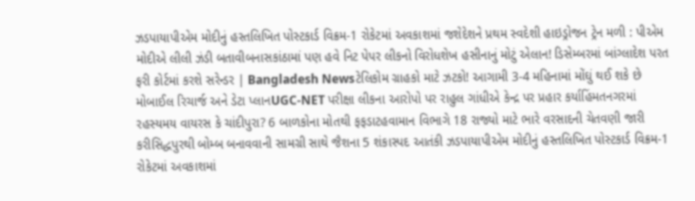ઝડપાયાપીએમ મોદીનું હસ્તલિખિત પોસ્ટકાર્ડ વિક્રમ-1 રોકેટમાં અવકાશમાં જશેદેશને પ્રથમ સ્વદેશી હાઇડ્રોજન ટ્રેન મળી : પીએમ મોદીએ લીલી ઝંડી બતાવીબનાસકાંઠામાં પણ હવે નિટ પેપર લીકનો વિરોધશેખ હસીનાનું મોટું એલાન! ડિસેમ્બરમાં બાંગ્લાદેશ પરત ફરી કોર્ટમાં કરશે સરેન્ડર | Bangladesh Newsટેલિકોમ ગ્રાહકો માટે ઝટકો! આગામી 3-4 મહિનામાં મોંઘું થઈ શકે છે મોબાઈલ રિચાર્જ અને ડેટા પ્લાનUGC-NET પરીક્ષા લીકના આરોપો પર રાહુલ ગાંધીએ કેન્દ્ર પર પ્રહાર કર્યાહિંમતનગરમાં રહસ્યમય વાયરસ કે ચાંદીપુરા? 6 બાળકોના મોતથી ફફડાટહવામાન વિભાગે 18 રાજ્યો માટે ભારે વરસાદની ચેતવણી જારી કરીસિદ્ધપુરથી બોમ્બ બનાવવાની સામગ્રી સાથે જૈશના 5 શંકાસ્પદ આતંકી ઝડપાયાપીએમ મોદીનું હસ્તલિખિત પોસ્ટકાર્ડ વિક્રમ-1 રોકેટમાં અવકાશમાં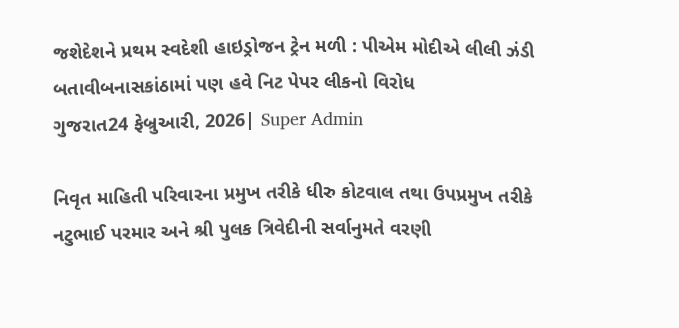જશેદેશને પ્રથમ સ્વદેશી હાઇડ્રોજન ટ્રેન મળી : પીએમ મોદીએ લીલી ઝંડી બતાવીબનાસકાંઠામાં પણ હવે નિટ પેપર લીકનો વિરોધ
ગુજરાત24 ફેબ્રુઆરી, 2026| Super Admin

નિવૃત માહિતી પરિવારના પ્રમુખ તરીકે ધીરુ કોટવાલ તથા ઉપપ્રમુખ તરીકે નટુભાઈ પરમાર અને શ્રી પુલક ત્રિવેદીની સર્વાનુમતે વરણી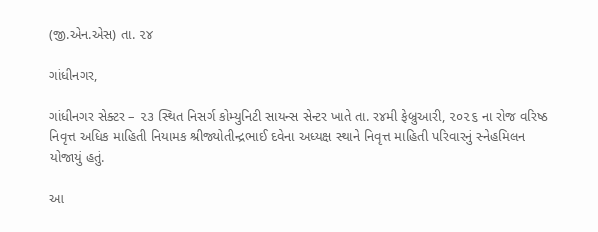(જી.એન.એસ) તા. ૨૪

ગાંધીનગર,

ગાંધીનગર સેક્ટર – ૨૩ સ્થિત નિસર્ગ કોમ્યુનિટી સાયન્સ સેન્ટર ખાતે તા. ર૪મી ફેબ્રુઆરી, ૨૦૨૬ ના રોજ વરિષ્ઠ નિવૃત્ત અધિક માહિતી નિયામક શ્રીજ્યોતીન્દ્રભાઈ દવેના અધ્યક્ષ સ્થાને નિવૃત્ત માહિતી પરિવારનું સ્નેહમિલન યોજાયું હતું.

આ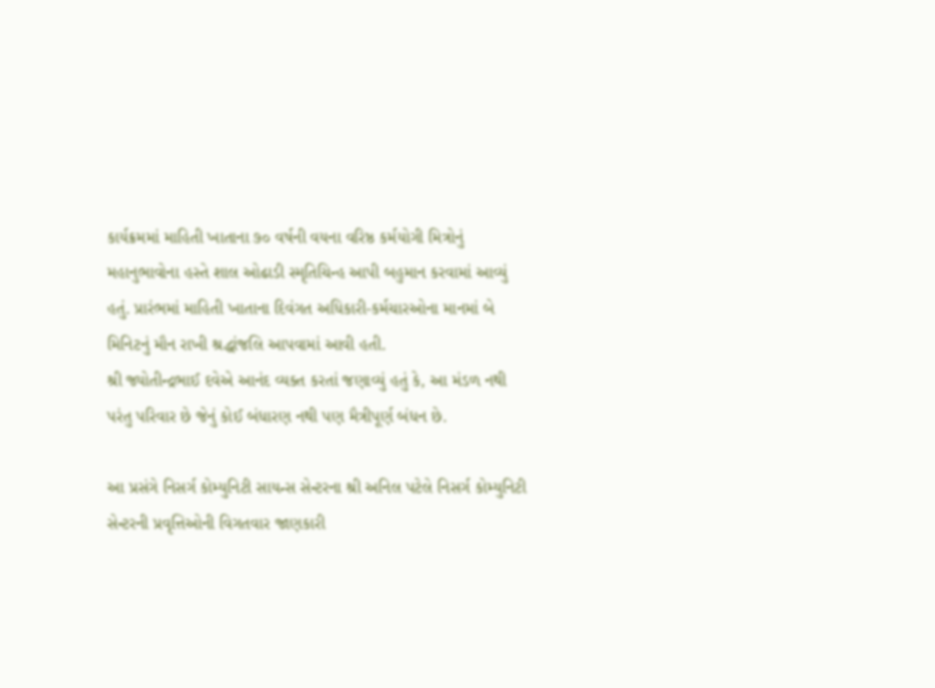કાર્યક્રમમાં માહિતી ખાતાના ૭૦ વર્ષની વયના વરિષ્ઠ કર્મયોગી મિત્રોનું મહાનુભાવોના હસ્તે શાલ ઓઢાડી સ્મૃતિચિન્હ આપી બહુમાન કરવામાં આવ્યું હતું. પ્રારંભમાં માહિતી ખાતાના દિવંગત અધિકારી-કર્મચારઓના માનમાં બે મિનિટનું મૌન રાખી શ્રદ્ધાંજલિ આપવામાં આવી હતી.
શ્રી જ્યોતીન્દ્રભાઈ દવેએ આનંદ વ્યક્ત કરતાં જણાવ્યું હતું કે, આ મંડળ નથી પરંતુ પરિવાર છે જેનું કોઈ બંધારણ નથી પણ મૈત્રીપૂર્ણ બંધન છે.

આ પ્રસંગે નિસર્ગ કોમ્યુનિટી સાયન્સ સેન્ટરના શ્રી અનિલ પટેલે નિસર્ગ કોમ્યુનિટી સેન્ટરની પ્રવૃત્તિઓની વિગતવાર જાણકારી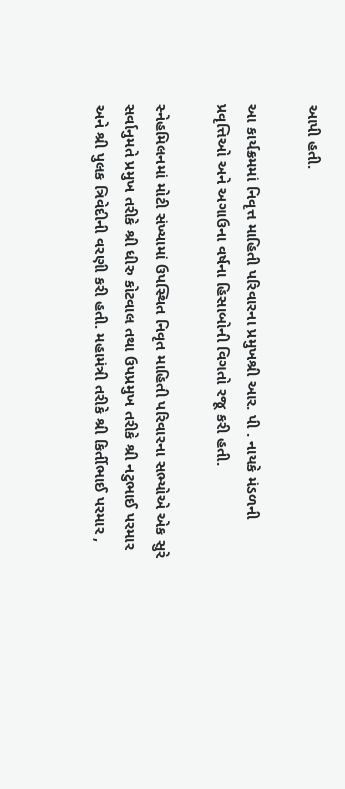આપી હતી.

આ કાર્યક્રમમાં નિવૃત્ત માહિતી પરિવારના પ્રમુખશ્રી આર. પી . નાયકે મંડળની પ્રવૃત્તિઓ અને અગાઉના વર્ષના હિસાબોની વિગતો રજૂ કરી હતી.

સ્નેહમિલનમાં મોટી સંખ્યામાં ઉપસ્થિત નિવૃત માહિતી પરિવારના સભ્યોએ એક સુરે સર્વાનુમતે પ્રમુખ તરીકે શ્રી ધીરુ કોટવાલ તથા ઉપપ્રમુખ તરીકે શ્રી નટુભાઈ પરમાર અને શ્રી પુલક ત્રિવેદીની વરણી કરી હતી. મહામંત્રી તરીકે શ્રી કિર્તીભાઈ પરમાર ,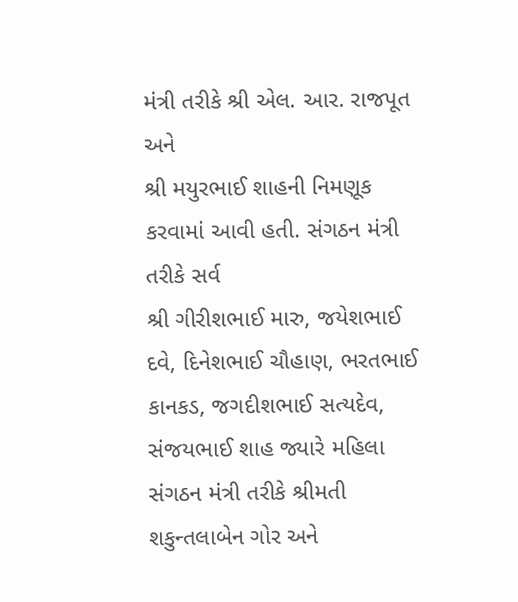મંત્રી તરીકે શ્રી એલ. આર. રાજપૂત અને
શ્રી મયુરભાઈ શાહની નિમણૂક કરવામાં આવી હતી. સંગઠન મંત્રી તરીકે સર્વ
શ્રી ગીરીશભાઈ મારુ, જયેશભાઈ દવે, દિનેશભાઈ ચૌહાણ, ભરતભાઈ કાનકડ, જગદીશભાઈ સત્યદેવ, સંજયભાઈ શાહ જ્યારે મહિલા સંગઠન મંત્રી તરીકે શ્રીમતી શકુન્તલાબેન ગોર અને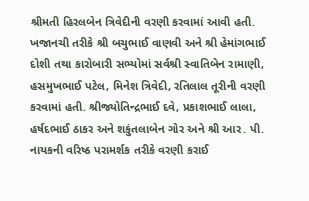શ્રીમતી હિરલબેન ત્રિવેદીની વરણી કરવામાં આવી હતી.
ખજાનચી તરીકે શ્રી બચુભાઈ વાણવી અને શ્રી હેમાંગભાઈ દોશી તથા કારોબારી સભ્યોમાં સર્વશ્રી સ્વાતિબેન રામાણી, હસમુખભાઈ પટેલ, મિનેશ ત્રિવેદી, રતિલાલ તૂરીની વરણી કરવામાં હતી. શ્રીજ્યોતિન્દ્રભાઈ દવે, પ્રકાશભાઈ લાલા, હર્ષદભાઈ ઠાકર અને શકુંતલાબેન ગોર અને શ્રી આર. પી. નાયકની વરિષ્ઠ પરામર્શક તરીકે વરણી કરાઈ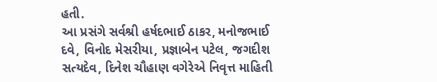હતી.
આ પ્રસંગે સર્વશ્રી હર્ષદભાઈ ઠાકર, મનોજભાઈ દવે, વિનોદ મેસરીયા, પ્રજ્ઞાબેન પટેલ, જગદીશ સત્યદેવ, દિનેશ ચૌહાણ વગેરેએ નિવૃત્ત માહિતી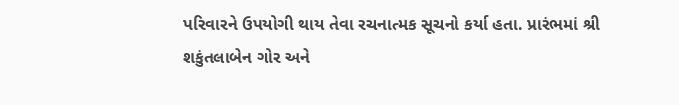પરિવારને ઉપયોગી થાય તેવા રચનાત્મક સૂચનો કર્યા હતા. પ્રારંભમાં શ્રી શકુંતલાબેન ગોર અને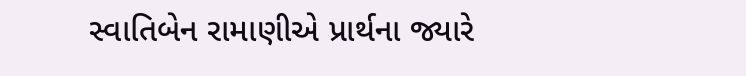સ્વાતિબેન રામાણીએ પ્રાર્થના જ્યારે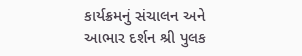કાર્યક્રમનું સંચાલન અને આભાર દર્શન શ્રી પુલક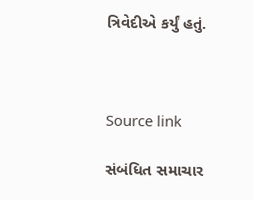ત્રિવેદીએ કર્યું હતું.



Source link

સંબંધિત સમાચાર